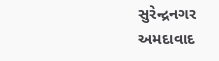સુરેન્દ્રનગર
અમદાવાદ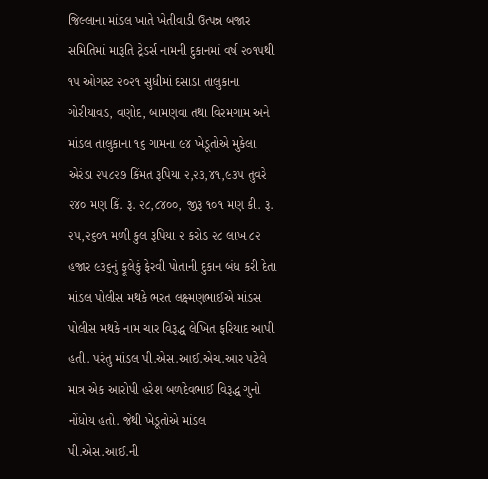જિલ્લાના માંડલ ખાતે ખેતીવાડી ઉત્પન્ન બજાર સમિતિમાં મારૂતિ ટ્રેડર્સ નામની દુકાનમાં વર્ષ ૨૦૧૫થી ૧૫ ઓગસ્ટ ૨૦૨૧ સુધીમાં દસાડા તાલુકાના ગોરીયાવડ, વણોદ, બામણવા તથા વિરમગામ અને માંડલ તાલુકાના ૧૬ ગામના ૯૪ ખેડૂતોએ મુકેલા એરંડા ૨૫૮૨૭ કિંમત રૂપિયા ૨,૨૩,૪૧,૯૩૫ તુવરે ૨૪૦ મણ કિં. રૂ. ૨૮,૮૪૦૦, જીરૂ ૧૦૧ મણ કી. રૂ. ૨૫,૨૬૦૧ મળી કુલ રૂપિયા ૨ કરોડ ૨૮ લાખ ૮૨ હજાર ૯૩૬નું ફૂલેકું ફેરવી પોતાની દુકાન બંધ કરી દેતા માંડલ પોલીસ મથકે ભરત લક્ષ્મણભાઈએ માંડસ પોલીસ મથકે નામ ચાર વિરૂદ્ધ લેખિત ફરિયાદ આપી હતી. પરંતુ માંડલ પી.એસ.આઈ.એચ.આર પટેલે માત્ર એક આરોપી હરેશ બળદેવભાઈ વિરૂદ્ધ ગુનો નોંધોય હતો. જેથી ખેડૂતોએ માંડલ પી.એસ.આઈ.ની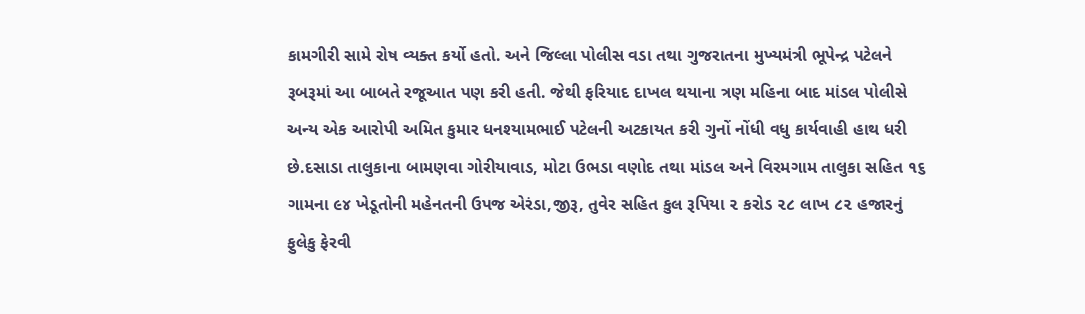કામગીરી સામે રોષ વ્યક્ત કર્યો હતો. અને જિલ્લા પોલીસ વડા તથા ગુજરાતના મુખ્યમંત્રી ભૂપેન્દ્ર પટેલને રૂબરૂમાં આ બાબતે રજૂઆત પણ કરી હતી. જેથી ફરિયાદ દાખલ થયાના ત્રણ મહિના બાદ માંડલ પોલીસે અન્ય એક આરોપી અમિત કુમાર ધનશ્યામભાઈ પટેલની અટકાયત કરી ગુનોં નોંધી વધુ કાર્યવાહી હાથ ધરી છે.દસાડા તાલુકાના બામણવા ગોરીયાવાડ, મોટા ઉભડા વણોદ તથા માંડલ અને વિરમગામ તાલુકા સહિત ૧૬ ગામના ૯૪ ખેડૂતોની મહેનતની ઉપજ એરંડા,જીરૂ, તુવેર સહિત કુલ રૂપિયા ૨ કરોડ ૨૮ લાખ ૮૨ હજારનું ફુલેકુ ફેરવી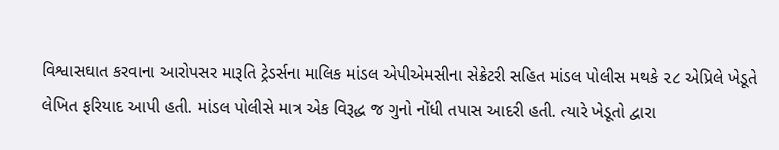વિશ્વાસઘાત કરવાના આરોપસર મારૂતિ ટ્રેડર્સના માલિક માંડલ એપીએમસીના સેક્રેટરી સહિત માંડલ પોલીસ મથકે ૨૮ એપ્રિલે ખેડૂતે લેખિત ફરિયાદ આપી હતી. માંડલ પોલીસે માત્ર એક વિરૂદ્ધ જ ગુનો નોંધી તપાસ આદરી હતી. ત્યારે ખેડૂતો દ્વારા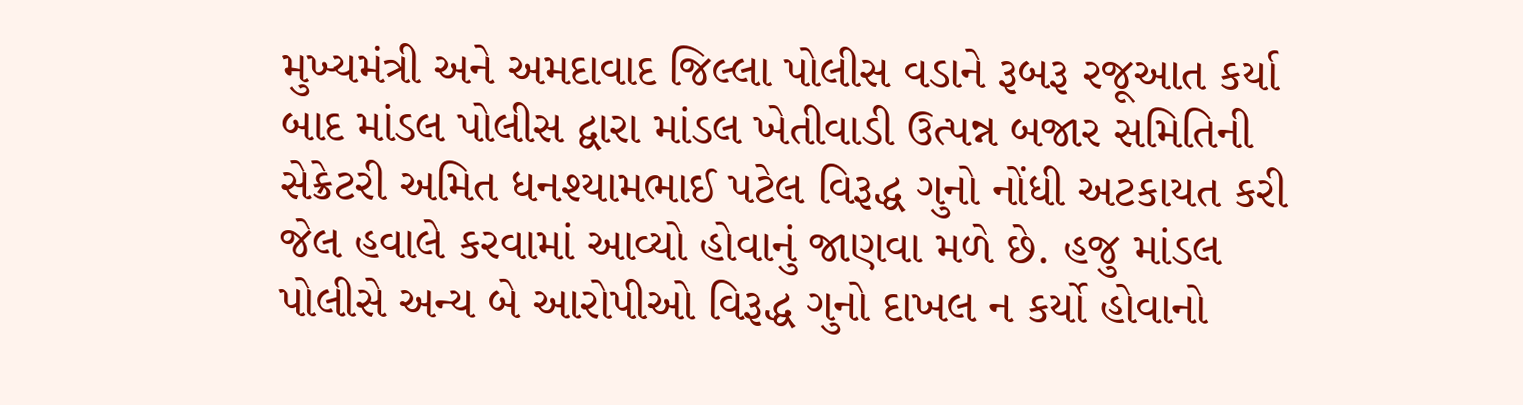મુખ્યમંત્રી અને અમદાવાદ જિલ્લા પોલીસ વડાને રૂબરૂ રજૂઆત કર્યા બાદ માંડલ પોલીસ દ્વારા માંડલ ખેતીવાડી ઉત્પન્ન બજાર સમિતિની સેક્રેટરી અમિત ધનશ્યામભાઈ પટેલ વિરૂદ્ધ ગુનો નોંધી અટકાયત કરી જેલ હવાલે કરવામાં આવ્યો હોવાનું જાણવા મળે છે. હજુ માંડલ પોલીસે અન્ય બે આરોપીઓ વિરૂદ્ધ ગુનો દાખલ ન કર્યો હોવાનો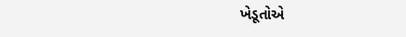ખેડૂતોએ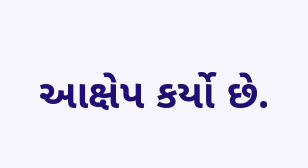આક્ષેપ કર્યો છે.